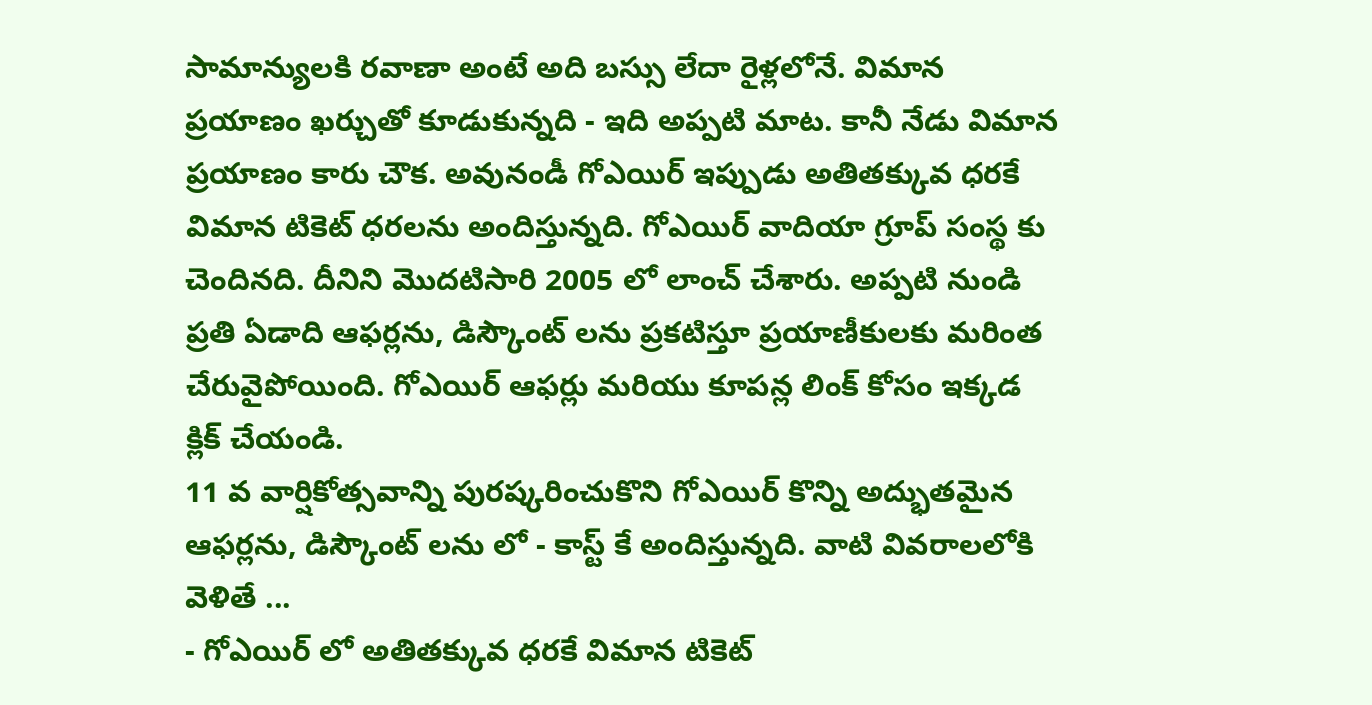సామాన్యులకి రవాణా అంటే అది బస్సు లేదా రైళ్లలోనే. విమాన ప్రయాణం ఖర్చుతో కూడుకున్నది - ఇది అప్పటి మాట. కానీ నేడు విమాన ప్రయాణం కారు చౌక. అవునండీ గోఎయిర్ ఇప్పుడు అతితక్కువ ధరకే విమాన టికెట్ ధరలను అందిస్తున్నది. గోఎయిర్ వాదియా గ్రూప్ సంస్థ కు చెందినది. దీనిని మొదటిసారి 2005 లో లాంచ్ చేశారు. అప్పటి నుండి ప్రతి ఏడాది ఆఫర్లను, డిస్కౌంట్ లను ప్రకటిస్తూ ప్రయాణీకులకు మరింత చేరువైపోయింది. గోఎయిర్ ఆఫర్లు మరియు కూపన్ల లింక్ కోసం ఇక్కడ క్లిక్ చేయండి.
11 వ వార్షికోత్సవాన్ని పురష్కరించుకొని గోఎయిర్ కొన్ని అద్భుతమైన ఆఫర్లను, డిస్కౌంట్ లను లో - కాస్ట్ కే అందిస్తున్నది. వాటి వివరాలలోకి వెళితే ...
- గోఎయిర్ లో అతితక్కువ ధరకే విమాన టికెట్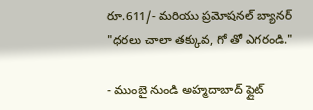రూ.611/- మరియు ప్రమోషనల్ బ్యానర్ "ధరలు చాలా తక్కువ, గో తో ఎగరండి."

- ముంబై నుండి అహ్మదాబాద్ ఫ్లైట్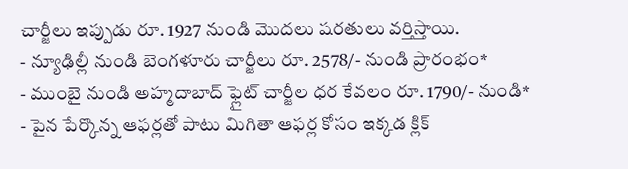చార్జీలు ఇప్పుడు రూ. 1927 నుండి మొదలు షరతులు వర్తిస్తాయి.
- న్యూఢిల్లీ నుండి బెంగళూరు చార్జీలు రూ. 2578/- నుండి ప్రారంభం*
- ముంబై నుండి అహ్మదాబాద్ ఫ్లైట్ చార్జీల ధర కేవలం రూ. 1790/- నుండి*
- పైన పేర్కొన్న ఆఫర్లతో పాటు మిగితా ఆఫర్ల కోసం ఇక్కడ క్లిక్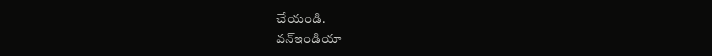చేయండి.
వన్ఇండియా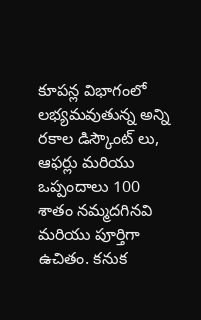కూపన్ల విభాగంలో లభ్యమవుతున్న అన్ని రకాల డిస్కౌంట్ లు, ఆఫర్లు మరియు ఒప్పందాలు 100 శాతం నమ్మదగినవి మరియు పూర్తిగా ఉచితం. కనుక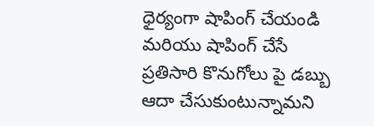ధైర్యంగా షాపింగ్ చేయండి మరియు షాపింగ్ చేసే ప్రతిసారి కొనుగోలు పై డబ్బు ఆదా చేసుకుంటున్నామని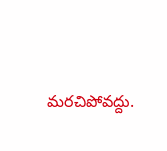మరచిపోవద్దు.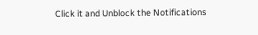Click it and Unblock the Notifications